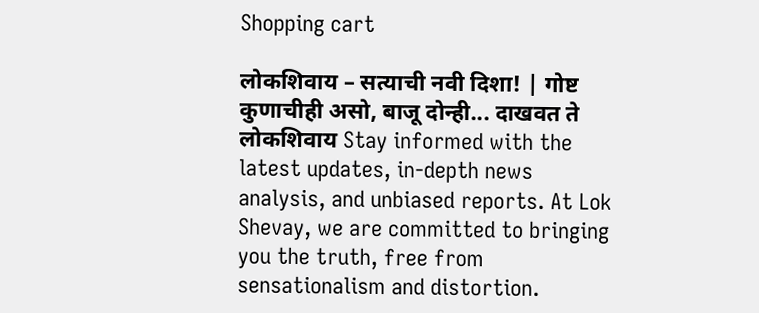Shopping cart

लोकशिवाय – सत्याची नवी दिशा! | गोष्ट कुणाचीही असो, बाजू दोन्ही... दाखवत ते लोकशिवाय Stay informed with the latest updates, in-depth news analysis, and unbiased reports. At Lok Shevay, we are committed to bringing you the truth, free from sensationalism and distortion.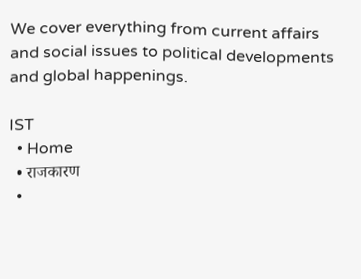We cover everything from current affairs and social issues to political developments and global happenings.

IST
  • Home
  • राजकारण
  •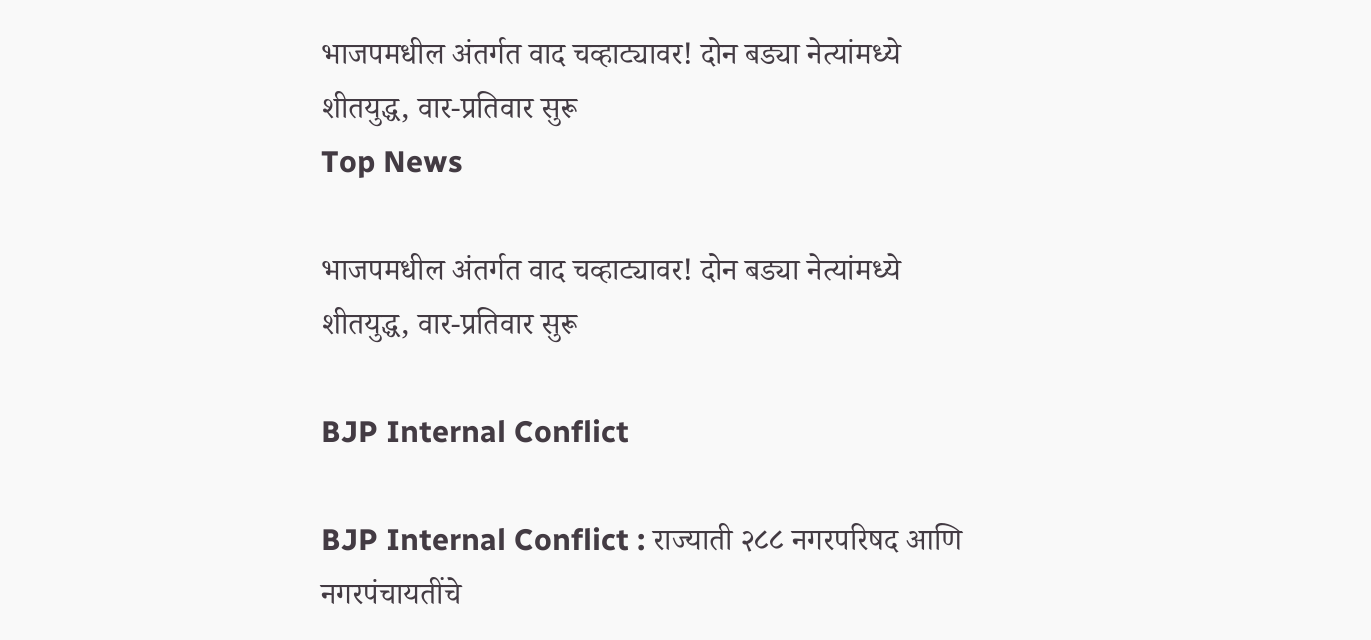भाजपमधील अंतर्गत वाद चव्हाट्यावर! दोन बड्या नेत्यांमध्ये शीतयुद्ध, वार-प्रतिवार सुरू
Top News

भाजपमधील अंतर्गत वाद चव्हाट्यावर! दोन बड्या नेत्यांमध्ये शीतयुद्ध, वार-प्रतिवार सुरू

BJP Internal Conflict

BJP Internal Conflict : राज्याती २८८ नगरपरिषद आणि नगरपंचायतींचे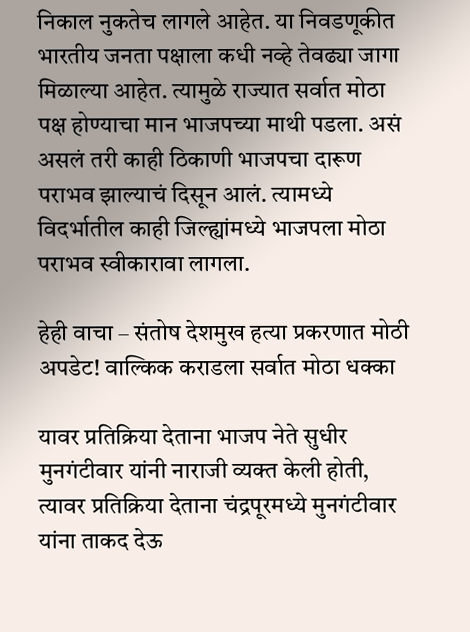निकाल नुकतेच लागले आहेत. या निवडणूकीत भारतीय जनता पक्षाला कधी नव्हे तेवढ्या जागा मिळाल्या आहेत. त्यामुळे राज्यात सर्वात मोठा पक्ष होण्याचा मान भाजपच्या माथी पडला. असं असलं तरी काही ठिकाणी भाजपचा दारूण पराभव झाल्याचं दिसून आलं. त्यामध्ये विदर्भातील काही जिल्ह्यांमध्ये भाजपला मोठा पराभव स्वीकारावा लागला.

हेही वाचा – संतोष देशमुख हत्या प्रकरणात मोठी अपडेट! वाल्किक कराडला सर्वात मोठा धक्का

यावर प्रतिक्रिया देताना भाजप नेते सुधीर मुनगंटीवार यांनी नाराजी व्यक्त केली होती, त्यावर प्रतिक्रिया देताना चंद्रपूरमध्ये मुनगंटीवार यांना ताकद देऊ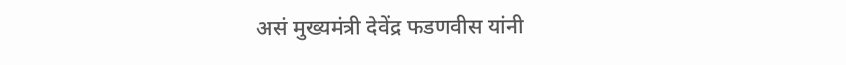असं मुख्यमंत्री देवेंद्र फडणवीस यांनी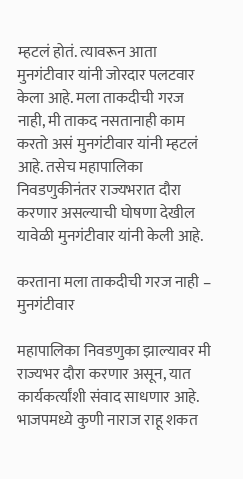म्हटलं होतं. त्यावरून आता मुनगंटीवार यांनी जोरदार पलटवार केला आहे. मला ताकदीची गरज नाही, मी ताकद नसतानाही काम करतो असं मुनगंटीवार यांनी म्हटलं आहे. तसेच महापालिका निवडणुकीनंतर राज्यभरात दौरा करणार असल्याची घोषणा देखील यावेळी मुनगंटीवार यांनी केली आहे.

करताना मला ताकदीची गरज नाही – मुनगंटीवार

महापालिका निवडणुका झाल्यावर मी राज्यभर दौरा करणार असून, यात कार्यकर्त्यांशी संवाद साधणार आहे. भाजपमध्ये कुणी नाराज राहू शकत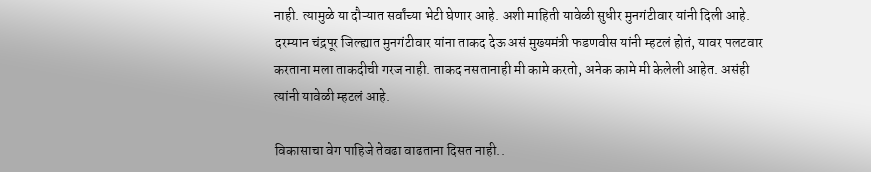नाही. त्यामुळे या दौऱ्यात सर्वांच्या भेटी घेणार आहे. अशी माहिती यावेळी सुधीर मुनगंटीवार यांनी दिली आहे. दरम्यान चंद्रपूर जिल्ह्यात मुनगंटीवार यांना ताकद देऊ असं मुख्यमंत्री फडणवीस यांनी म्हटलं होतं, यावर पलटवार करताना मला ताकदीची गरज नाही. ताकद नसतानाही मी कामे करतो, अनेक कामे मी केलेली आहेत. असंही त्यांनी यावेळी म्हटलं आहे.

विकासाचा वेग पाहिजे तेवढा वाढताना दिसत नाही..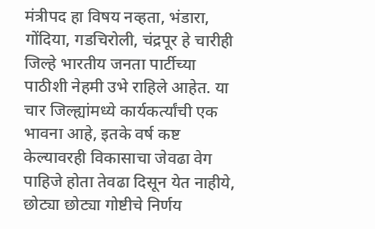मंत्रीपद हा विषय नव्हता, भंडारा, गोंदिया, गडचिरोली, चंद्रपूर हे चारीही जिल्हे भारतीय जनता पार्टीच्या पाठीशी नेहमी उभे राहिले आहेत. या चार जिल्ह्यांमध्ये कार्यकर्त्यांची एक भावना आहे, इतके वर्ष कष्ट केल्यावरही विकासाचा जेवढा वेग पाहिजे होता तेवढा दिसून येत नाहीये, छोट्या छोट्या गोष्टीचे निर्णय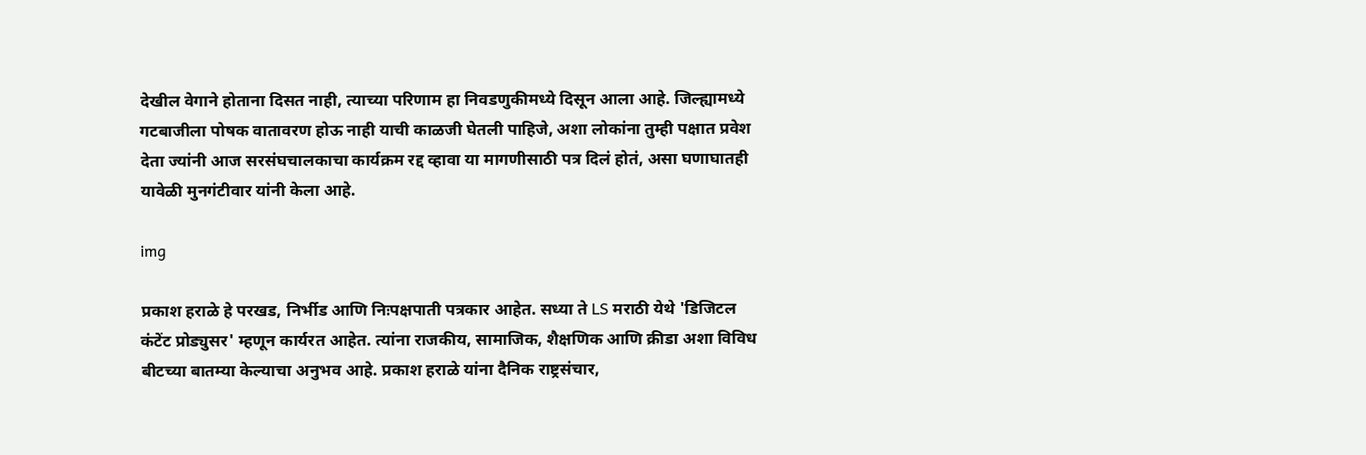देखील वेगाने होताना दिसत नाही, त्याच्या परिणाम हा निवडणुकीमध्ये दिसून आला आहे. जिल्ह्यामध्ये गटबाजीला पोषक वातावरण होऊ नाही याची काळजी घेतली पाहिजे, अशा लोकांना तुम्ही पक्षात प्रवेश देता ज्यांनी आज सरसंघचालकाचा कार्यक्रम रद्द व्हावा या मागणीसाठी पत्र दिलं होतं, असा घणाघातही यावेळी मुनगंटीवार यांनी केला आहे.

img

प्रकाश हराळे हे परखड, निर्भीड आणि निःपक्षपाती पत्रकार आहेत. सध्या ते LS मराठी येथे 'डिजिटल कंटेंट प्रोड्युसर' म्हणून कार्यरत आहेत. त्यांना राजकीय, सामाजिक, शैक्षणिक आणि क्रीडा अशा विविध बीटच्या बातम्या केल्याचा अनुभव आहे. प्रकाश हराळे यांना दैनिक राष्ट्रसंचार,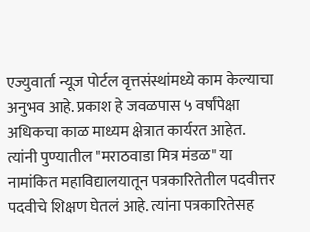एज्युवार्ता न्यूज पोर्टल वृत्तसंस्थांमध्ये काम केल्याचा अनुभव आहे. प्रकाश हे जवळपास ५ वर्षांपेक्षा अधिकचा काळ माध्यम क्षेत्रात कार्यरत आहेत. त्यांनी पुण्यातील "मराठवाडा मित्र मंडळ" या नामांकित महाविद्यालयातून पत्रकारितेतील पदवीत्तर पदवीचे शिक्षण घेतलं आहे. त्यांना पत्रकारितेसह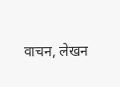वाचन, लेखन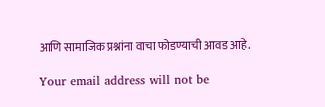आणि सामाजिक प्रश्नांना वाचा फोडण्याची आवड आहे.

Your email address will not be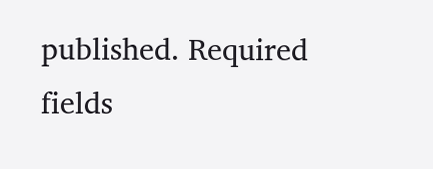published. Required fields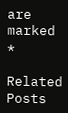are marked *

Related Posts